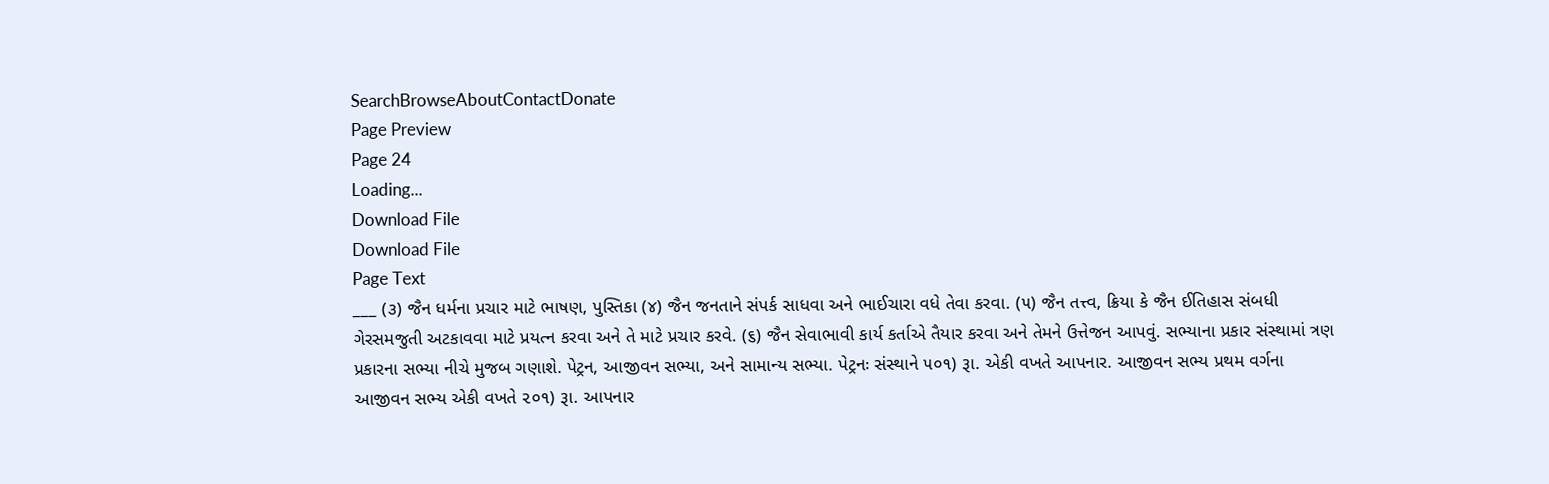SearchBrowseAboutContactDonate
Page Preview
Page 24
Loading...
Download File
Download File
Page Text
___ (૩) જૈન ધર્મના પ્રચાર માટે ભાષણ, પુસ્તિકા (૪) જૈન જનતાને સંપર્ક સાધવા અને ભાઈચારા વધે તેવા કરવા. (૫) જૈન તત્ત્વ, ક્રિયા કે જૈન ઈતિહાસ સંબધી ગેરસમજુતી અટકાવવા માટે પ્રયત્ન કરવા અને તે માટે પ્રચાર કરવે. (૬) જૈન સેવાભાવી કાર્ય કર્તાએ તૈયાર કરવા અને તેમને ઉત્તેજન આપવું. સભ્યાના પ્રકાર સંસ્થામાં ત્રણ પ્રકારના સભ્યા નીચે મુજબ ગણાશે. પેટ્રન, આજીવન સભ્યા, અને સામાન્ય સભ્યા. પેટ્રનઃ સંસ્થાને ૫૦૧) રૂા. એકી વખતે આપનાર. આજીવન સભ્ય પ્રથમ વર્ગના આજીવન સભ્ય એકી વખતે ૨૦૧) રૂા. આપનાર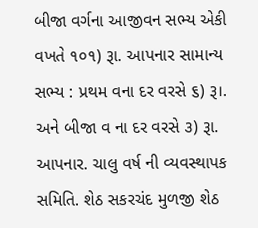બીજા વર્ગના આજીવન સભ્ય એકી વખતે ૧૦૧) રૂા. આપનાર સામાન્ય સભ્ય : પ્રથમ વના દર વરસે ૬) રૂ।. અને બીજા વ ના દર વરસે ૩) રૂા. આપનાર. ચાલુ વર્ષ ની વ્યવસ્થાપક સમિતિ. શેઠ સકરચંદ મુળજી શેઠ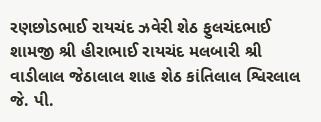રણછોડભાઈ રાયચંદ ઝવેરી શેઠ ફુલચંદભાઈ શામજી શ્રી હીરાભાઈ રાયચંદ મલબારી શ્રી વાડીલાલ જેઠાલાલ શાહ શેઠ કાંતિલાલ શ્વિરલાલ જે. પી.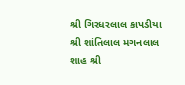શ્રી ગિરધરલાલ કાપડીયા શ્રી શાંતિલાલ મગનલાલ શાહ શ્રી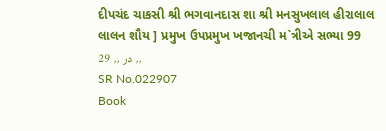દીપચંદ ચાકસી શ્રી ભગવાનદાસ શા શ્રી મનસુખલાલ હીરાલાલ લાલન શૌય ] પ્રમુખ ઉપપ્રમુખ ખજાનચી મ`ત્રીએ સભ્યા 99 29 ,, در ,,
SR No.022907
Book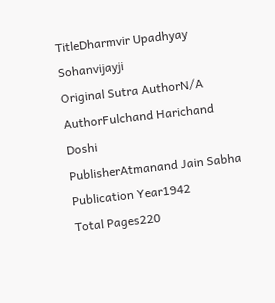TitleDharmvir Upadhyay Sohanvijayji
Original Sutra AuthorN/A
AuthorFulchand Harichand Doshi
PublisherAtmanand Jain Sabha
Publication Year1942
Total Pages220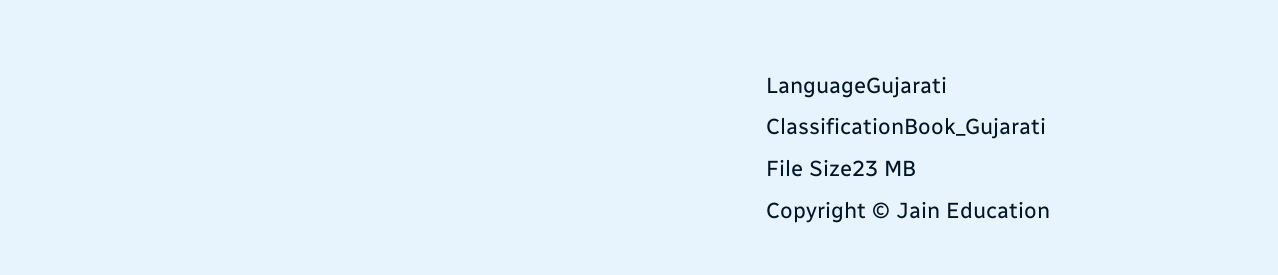LanguageGujarati
ClassificationBook_Gujarati
File Size23 MB
Copyright © Jain Education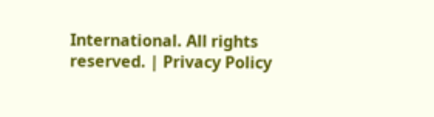International. All rights reserved. | Privacy Policy